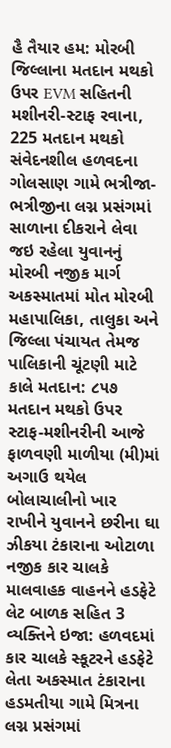હૈ તૈયાર હમ: મોરબી જિલ્લાના મતદાન મથકો ઉપર EVM સહિતની મશીનરી-સ્ટાફ રવાના, 225 મતદાન મથકો સંવેદનશીલ હળવદના ગોલસાણ ગામે ભત્રીજા-ભત્રીજીના લગ્ન પ્રસંગમાં સાળાના દીકરાને લેવા જઇ રહેલા યુવાનનું મોરબી નજીક માર્ગ અકસ્માતમાં મોત મોરબી મહાપાલિકા, તાલુકા અને જિલ્લા પંચાયત તેમજ પાલિકાની ચૂંટણી માટે કાલે મતદાન: ૮૫૭ મતદાન મથકો ઉપર સ્ટાફ-મશીનરીની આજે ફાળવણી માળીયા (મી)માં અગાઉ થયેલ બોલાચાલીનો ખાર રાખીને યુવાનને છરીના ઘા ઝીકયા ટંકારાના ઓટાળા નજીક કાર ચાલકે માલવાહક વાહનને હડફેટે લેટ બાળક સહિત 3 વ્યક્તિને ઇજા: હળવદમાં કાર ચાલકે સ્કૂટરને હડફેટે લેતા અકસ્માત ટંકારાના હડમતીયા ગામે મિત્રના લગ્ન પ્રસંગમાં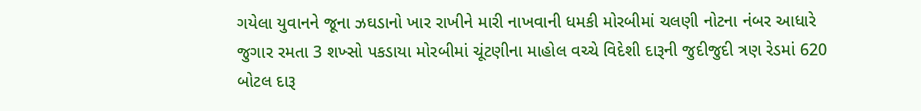ગયેલા યુવાનને જૂના ઝઘડાનો ખાર રાખીને મારી નાખવાની ધમકી મોરબીમાં ચલણી નોટના નંબર આધારે જુગાર રમતા 3 શખ્સો પકડાયા મોરબીમાં ચૂંટણીના માહોલ વચ્ચે વિદેશી દારૂની જુદીજુદી ત્રણ રેડમાં 620 બોટલ દારૂ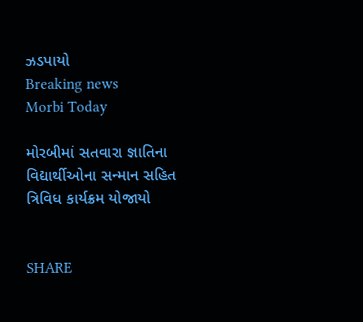ઝડપાયો
Breaking news
Morbi Today

મોરબીમાં સતવારા જ્ઞાતિના વિદ્યાર્થીઓના સન્માન સહિત ત્રિવિધ કાર્યક્રમ યોજાયો


SHARE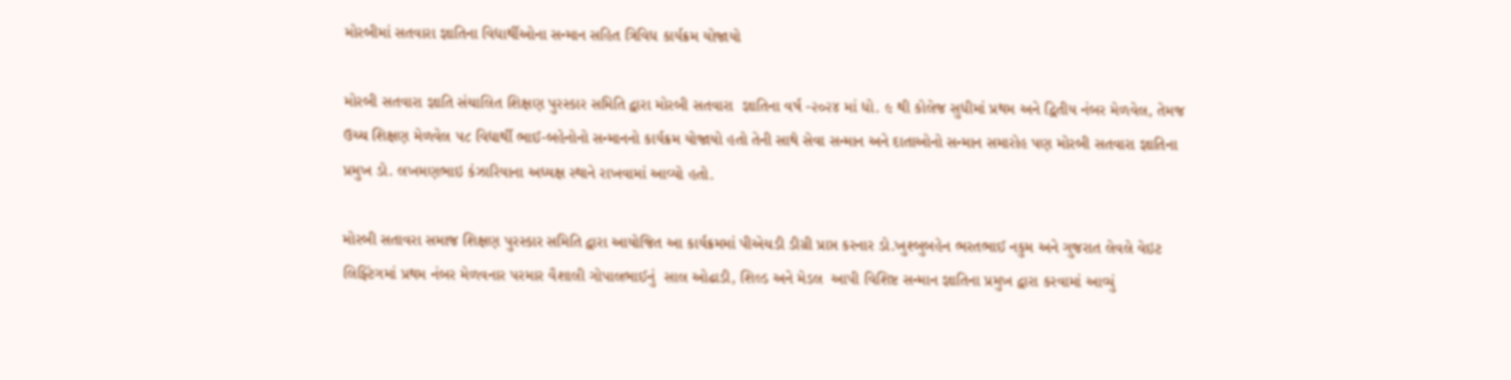મોરબીમાં સતવારા જ્ઞાતિના વિદ્યાર્થીઓના સન્માન સહિત ત્રિવિધ કાર્યક્રમ યોજાયો

મોરબી સતવારા જ્ઞાતિ સંચાલિત શિક્ષણ પુરસ્કાર સમિતિ દ્વારા મોરબી સતવારા  જ્ઞાતિના વર્ષ -૨૦૨૪ માં ધો. ૯ થી કોલેજ સુધીમાં પ્રથમ અને દ્વિતીય નંબર મેળવેલ, તેમજ ઉચ્ચ શિક્ષણ મેળવેલ ૫૮ વિદ્યાર્થી ભાઈ-બહેનોનો સન્માનનો કાર્યક્રમ યોજાયો હતો તેની સાથે સેવા સન્માન અને દાતાઓનો સન્માન સમારોહ પણ મોરબી સતવારા જ્ઞાતિના પ્રમુખ ડો. લખમણભાઇ કંઝારિયાના અધ્યક્ષ સ્થાને રાખવામાં આવ્યો હતો.

મોરબી સતાવરા સમાજ શિક્ષણ પુરસ્કાર સમિતિ દ્વારા આયોજિત આ કાર્યક્રમમાં પીએચડી ડીગ્રી પ્રાપ્ત કરનાર ડો.ખુશ્બુબહેન ભરતભાઈ નકુમ અને ગુજરાત લેવલે વેઇટ લિફ્ટિંગમાં પ્રથમ નંબર મેળવનાર પરમાર વૈશાલી ગોપાલભાઈનું  સાલ ઓઢાડી, શિલ્ડ અને મેડલ  આપી વિશિષ્ટ સન્માન જ્ઞાતિના પ્રમુખ દ્વારા કરવામાં આવ્યું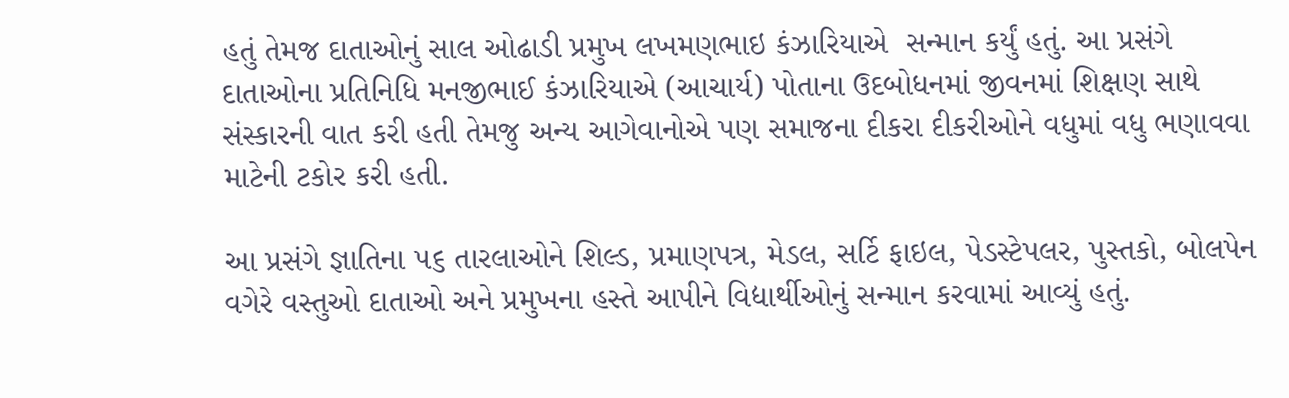હતું તેમજ દાતાઓનું સાલ ઓઢાડી પ્રમુખ લખમણભાઇ કંઝારિયાએ  સન્માન કર્યું હતું. આ પ્રસંગે  દાતાઓના પ્રતિનિધિ મનજીભાઈ કંઝારિયાએ (આચાર્ય) પોતાના ઉદબોધનમાં જીવનમાં શિક્ષણ સાથે સંસ્કારની વાત કરી હતી તેમજુ અન્ય આગેવાનોએ પણ સમાજના દીકરા દીકરીઓને વધુમાં વધુ ભણાવવા માટેની ટકોર કરી હતી.

આ પ્રસંગે જ્ઞાતિના ૫૬ તારલાઓને શિલ્ડ, પ્રમાણપત્ર, મેડલ, સર્ટિ ફાઇલ, પેડસ્ટેપલર, પુસ્તકો, બોલપેન વગેરે વસ્તુઓ દાતાઓ અને પ્રમુખના હસ્તે આપીને વિદ્યાર્થીઓનું સન્માન કરવામાં આવ્યું હતું.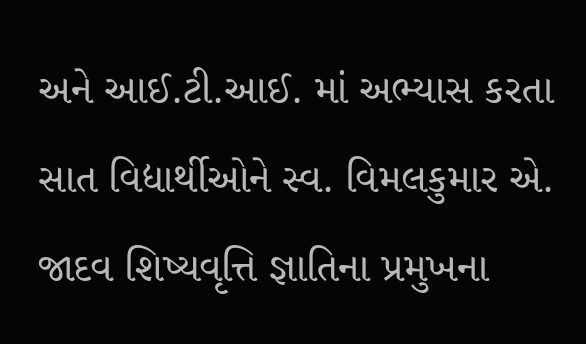અને આઈ.ટી.આઈ. માં અભ્યાસ કરતા સાત વિદ્યાર્થીઓને સ્વ. વિમલકુમાર એ. જાદવ શિષ્યવૃત્તિ જ્ઞાતિના પ્રમુખના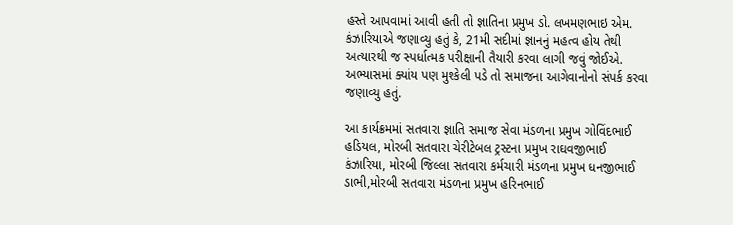હસ્તે આપવામાં આવી હતી તો જ્ઞાતિના પ્રમુખ ડો. લખમણભાઇ એમ. કંઝારિયાએ જણાવ્યુ હતું કે, 21મી સદીમાં જ્ઞાનનું મહત્વ હોય તેથી અત્યારથી જ સ્પર્ધાત્મક પરીક્ષાની તૈયારી કરવા લાગી જવું જોઈએ. અભ્યાસમાં ક્યાંય પણ મુશ્કેલી પડે તો સમાજના આગેવાનોનો સંપર્ક કરવા જણાવ્યુ હતું.

આ કાર્યક્રમમાં સતવારા જ્ઞાતિ સમાજ સેવા મંડળના પ્રમુખ ગોવિંદભાઈ હડિયલ, મોરબી સતવારા ચેરીટેબલ ટ્રસ્ટના પ્રમુખ રાઘવજીભાઈ કંઝારિયા, મોરબી જિલ્લા સતવારા કર્મચારી મંડળના પ્રમુખ ધનજીભાઈ ડાભી,મોરબી સતવારા મંડળના પ્રમુખ હરિનભાઈ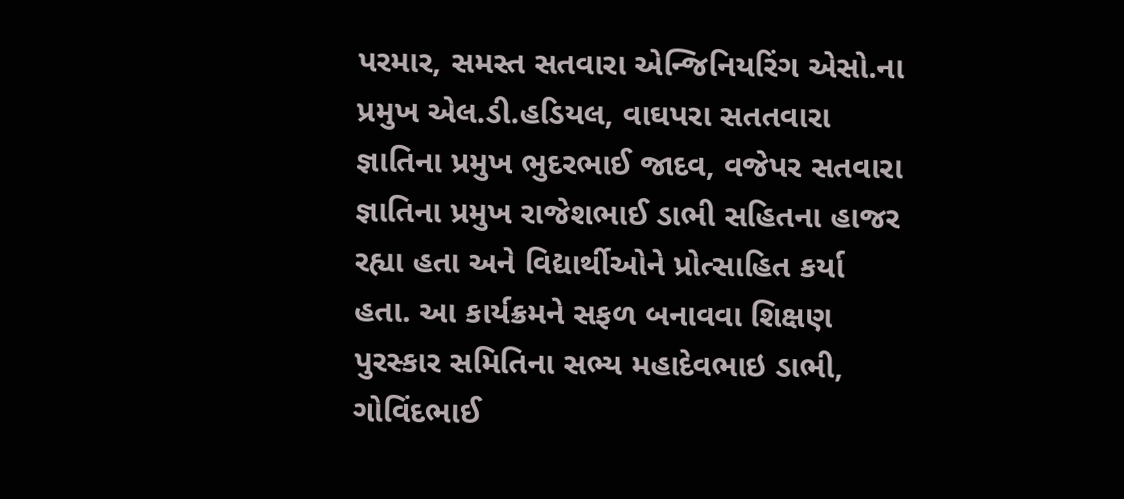પરમાર, સમસ્ત સતવારા એન્જિનિયરિંગ એસો.ના પ્રમુખ એલ.ડી.હડિયલ, વાઘપરા સતતવારા જ્ઞાતિના પ્રમુખ ભુદરભાઈ જાદવ, વજેપર સતવારા જ્ઞાતિના પ્રમુખ રાજેશભાઈ ડાભી સહિતના હાજર રહ્યા હતા અને વિદ્યાર્થીઓને પ્રોત્સાહિત કર્યા હતા. આ કાર્યક્રમને સફળ બનાવવા શિક્ષણ પુરસ્કાર સમિતિના સભ્ય મહાદેવભાઇ ડાભી, ગોવિંદભાઈ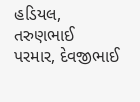હડિયલ, તરુણભાઈ પરમાર, દેવજીભાઈ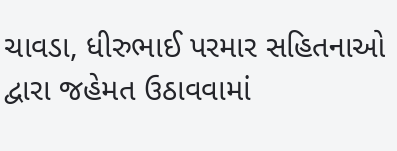ચાવડા, ધીરુભાઈ પરમાર સહિતનાઓ દ્વારા જહેમત ઉઠાવવામાં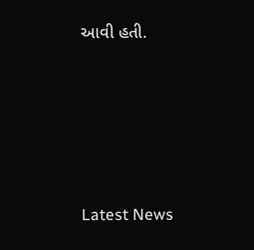આવી હતી.






Latest News